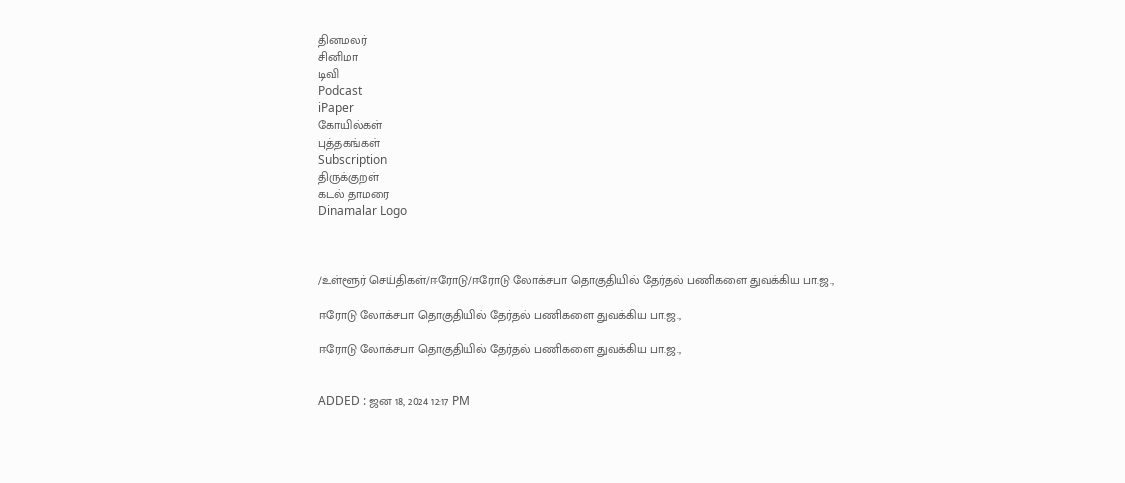தினமலர்
சினிமா
டிவி
Podcast
iPaper
கோயில்கள்
புத்தகங்கள்
Subscription
திருக்குறள்
கடல் தாமரை
Dinamalar Logo



/உள்ளூர் செய்திகள்/ஈரோடு/ஈரோடு லோக்சபா தொகுதியில் தேர்தல் பணிகளை துவக்கிய பா.ஜ.,

ஈரோடு லோக்சபா தொகுதியில் தேர்தல் பணிகளை துவக்கிய பா.ஜ.,

ஈரோடு லோக்சபா தொகுதியில் தேர்தல் பணிகளை துவக்கிய பா.ஜ.,


ADDED : ஜன 18, 2024 12:17 PM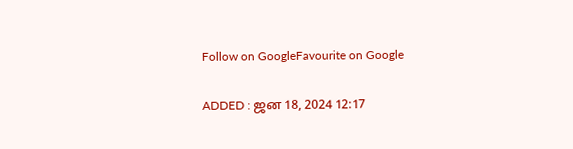Follow on GoogleFavourite on Google

ADDED : ஜன 18, 2024 12:17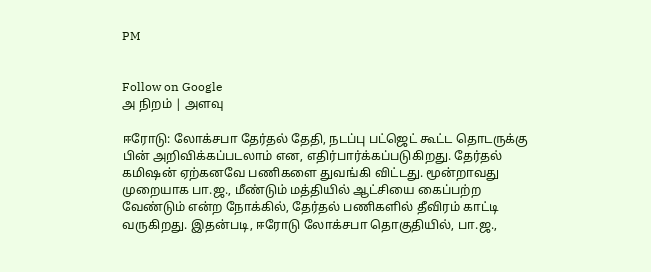PM


Follow on Google
அ நிறம் | அளவு

ஈரோடு: லோக்சபா தேர்தல் தேதி, நடப்பு பட்ஜெட் கூட்ட தொடருக்கு பின் அறிவிக்கப்படலாம் என, எதிர்பார்க்கப்படுகிறது. தேர்தல் கமிஷன் ஏற்கனவே பணிகளை துவங்கி விட்டது. மூன்றாவது முறையாக பா.ஜ., மீண்டும் மத்தியில் ஆட்சியை கைப்பற்ற வேண்டும் என்ற நோக்கில், தேர்தல் பணிகளில் தீவிரம் காட்டி வருகிறது. இதன்படி, ஈரோடு லோக்சபா தொகுதியில், பா.ஜ.,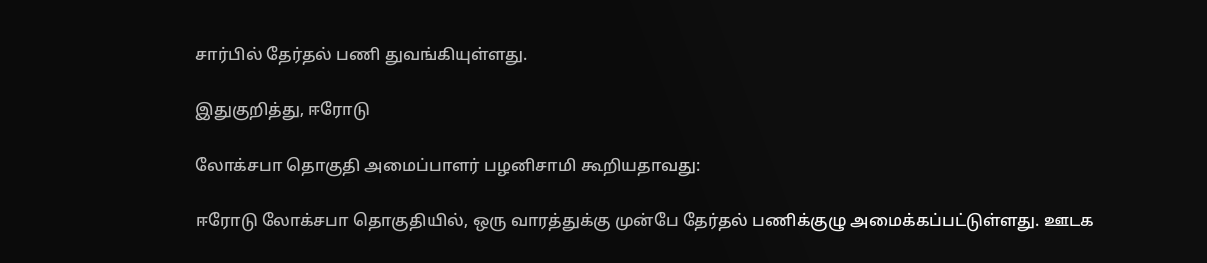சார்பில் தேர்தல் பணி துவங்கியுள்ளது.

இதுகுறித்து, ஈரோடு

லோக்சபா தொகுதி அமைப்பாளர் பழனிசாமி கூறியதாவது:

ஈரோடு லோக்சபா தொகுதியில், ஒரு வாரத்துக்கு முன்பே தேர்தல் பணிக்குழு அமைக்கப்பட்டுள்ளது. ஊடக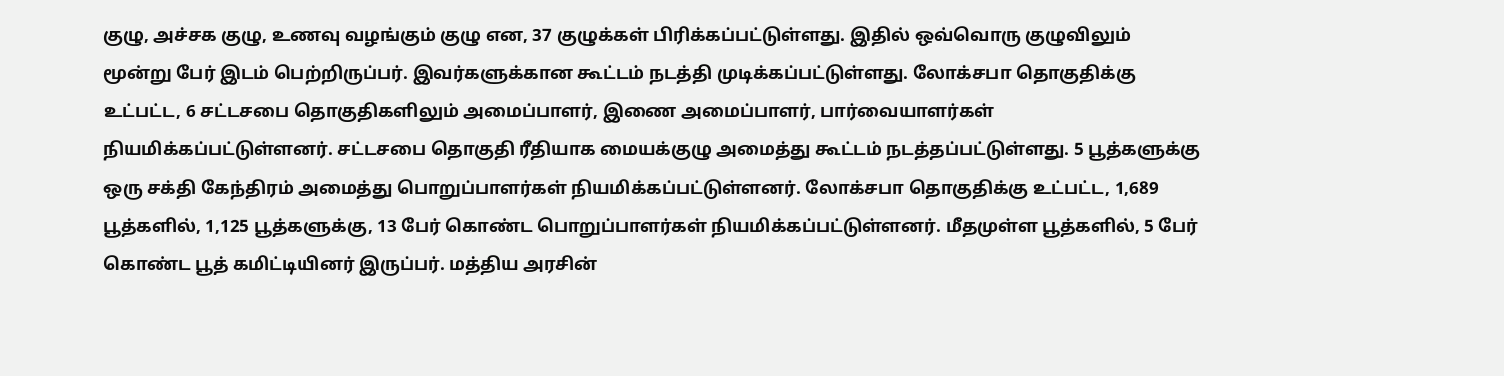குழு, அச்சக குழு, உணவு வழங்கும் குழு என, 37 குழுக்கள் பிரிக்கப்பட்டுள்ளது. இதில் ஒவ்வொரு குழுவிலும் மூன்று பேர் இடம் பெற்றிருப்பர். இவர்களுக்கான கூட்டம் நடத்தி முடிக்கப்பட்டுள்ளது. லோக்சபா தொகுதிக்கு உட்பட்ட, 6 சட்டசபை தொகுதிகளிலும் அமைப்பாளர், இணை அமைப்பாளர், பார்வையாளர்கள் நியமிக்கப்பட்டுள்ளனர். சட்டசபை தொகுதி ரீதியாக மையக்குழு அமைத்து கூட்டம் நடத்தப்பட்டுள்ளது. 5 பூத்களுக்கு ஒரு சக்தி கேந்திரம் அமைத்து பொறுப்பாளர்கள் நியமிக்கப்பட்டுள்ளனர். லோக்சபா தொகுதிக்கு உட்பட்ட, 1,689 பூத்களில், 1,125 பூத்களுக்கு, 13 பேர் கொண்ட பொறுப்பாளர்கள் நியமிக்கப்பட்டுள்ளனர். மீதமுள்ள பூத்களில், 5 பேர் கொண்ட பூத் கமிட்டியினர் இருப்பர். மத்திய அரசின்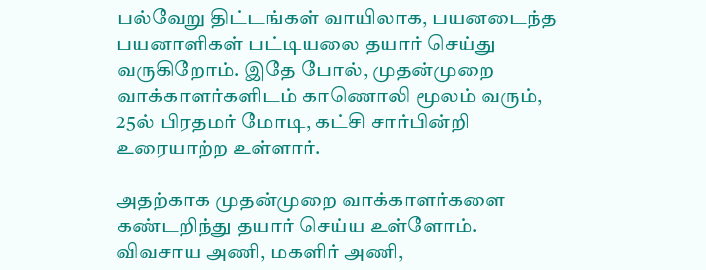பல்வேறு திட்டங்கள் வாயிலாக, பயனடைந்த பயனாளிகள் பட்டியலை தயார் செய்து வருகிறோம். இதே போல், முதன்முறை வாக்காளர்களிடம் காணொலி மூலம் வரும், 25ல் பிரதமர் மோடி, கட்சி சார்பின்றி உரையாற்ற உள்ளார்.

அதற்காக முதன்முறை வாக்காளர்களை கண்டறிந்து தயார் செய்ய உள்ளோம். விவசாய அணி, மகளிர் அணி,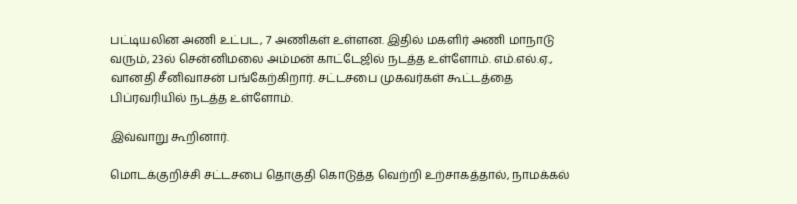பட்டியலின அணி உட்பட, 7 அணிகள் உள்ளன. இதில் மகளிர் அணி மாநாடு வரும், 23ல் சென்னிமலை அம்மன் காட்டேஜில் நடத்த உள்ளோம். எம்.எல்.ஏ., வானதி சீனிவாசன் பங்கேற்கிறார். சட்டசபை முகவர்கள் கூட்டத்தை பிப்ரவரியில் நடத்த உள்ளோம்.

இவ்வாறு கூறினார்.

மொடக்குறிச்சி சட்டசபை தொகுதி கொடுத்த வெற்றி உற்சாகத்தால், நாமக்கல்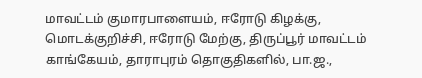மாவட்டம் குமாரபாளையம், ஈரோடு கிழக்கு, மொடக்குறிச்சி, ஈரோடு மேற்கு, திருப்பூர் மாவட்டம் காங்கேயம், தாராபுரம் தொகுதிகளில், பா.ஜ.,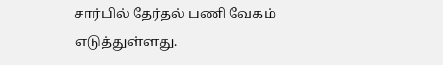சார்பில் தேர்தல் பணி வேகம் எடுத்துள்ளது.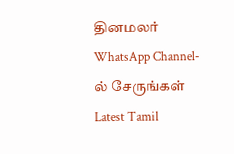தினமலர் WhatsApp Channel-ல் சேருங்கள்
Latest Tamil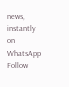news, instantly on WhatsApp
Follow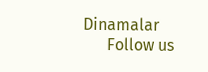Dinamalar
      Follow us